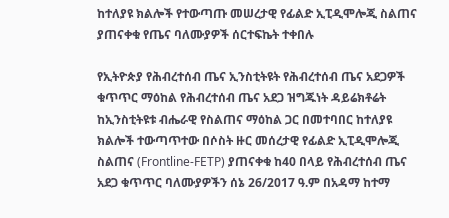ከተለያዩ ክልሎች የተውጣጡ መሠረታዊ የፊልድ ኢፒዲሞሎጂ ስልጠና ያጠናቀቁ የጤና ባለሙያዎች ሰርተፍኬት ተቀበሉ

የኢትዮጵያ የሕብረተሰብ ጤና ኢንስቲትዩት የሕብረተሰብ ጤና አደጋዎች ቁጥጥር ማዕከል የሕብረተሰብ ጤና አደጋ ዝግጁነት ዳይሬክቶሬት ከኢንስቲትዩቱ ብሔራዊ የስልጠና ማዕከል ጋር በመተባበር ከተለያዩ ክልሎች ተውጣጥተው በሶስት ዙር መሰረታዊ የፊልድ ኢፒዲሞሎጂ ስልጠና (Frontline-FETP) ያጠናቀቁ ከ40 በላይ የሕብረተሰብ ጤና አደጋ ቁጥጥር ባለሙያዎችን ሰኔ 26/2017 ዓ.ም በአዳማ ከተማ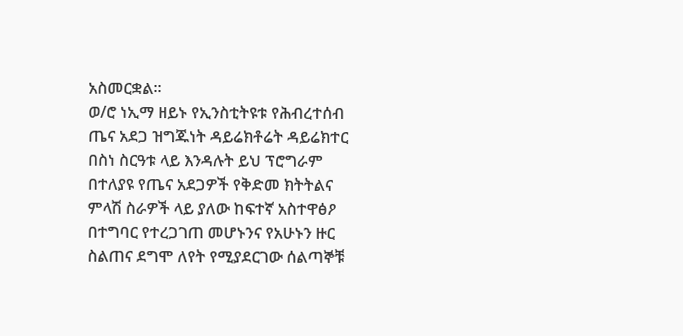አስመርቋል፡፡
ወ/ሮ ነኢማ ዘይኑ የኢንስቲትዩቱ የሕብረተሰብ ጤና አደጋ ዝግጁነት ዳይሬክቶሬት ዳይሬክተር በስነ ስርዓቱ ላይ እንዳሉት ይህ ፕሮግራም በተለያዩ የጤና አደጋዎች የቅድመ ክትትልና ምላሽ ስራዎች ላይ ያለው ከፍተኛ አስተዋፅዖ በተግባር የተረጋገጠ መሆኑንና የአሁኑን ዙር ስልጠና ደግሞ ለየት የሚያደርገው ሰልጣኞቹ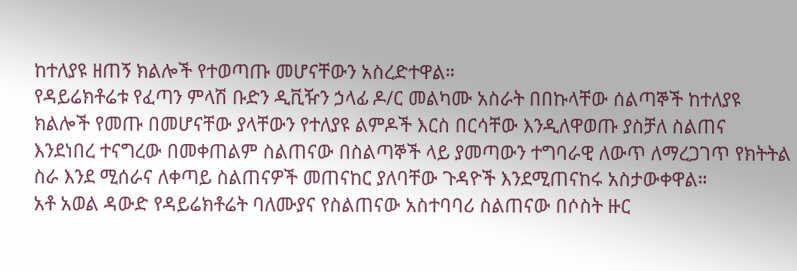ከተለያዩ ዘጠኝ ክልሎች የተወጣጡ መሆናቸውን አስረድተዋል።
የዳይሬክቶሬቱ የፈጣን ምላሽ ቡድን ዲቪዥን ኃላፊ ዶ/ር መልካሙ አስራት በበኩላቸው ሰልጣኞች ከተለያዩ ክልሎች የመጡ በመሆናቸው ያላቸውን የተለያዩ ልምዶች እርስ በርሳቸው እንዲለዋወጡ ያስቻለ ስልጠና እንደነበረ ተናግረው በመቀጠልም ስልጠናው በስልጣኞች ላይ ያመጣውን ተግባራዊ ለውጥ ለማረጋገጥ የክትትል ስራ እንደ ሚሰራና ለቀጣይ ስልጠናዎች መጠናከር ያለባቸው ጉዳዮች እንደሚጠናከሩ አስታውቀዋል።
አቶ አወል ዳውድ የዳይሬክቶሬት ባለሙያና የስልጠናው አስተባባሪ ስልጠናው በሶስት ዙር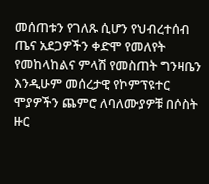መሰጠቱን የገለጹ ሲሆን የህብረተሰብ ጤና አደጋዎችን ቀድሞ የመለየት የመከላከልና ምላሽ የመስጠት ግንዛቤን እንዲሁም መሰረታዊ የኮምፕዩተር ሞያዎችን ጨምሮ ለባለሙያዎቹ በሶስት ዙር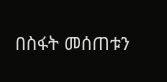በስፋት መሰጠቱን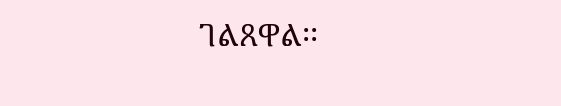ገልጸዋል፡፡